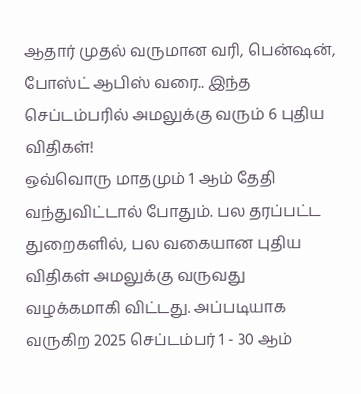ஆதார் முதல் வருமான வரி, பென்ஷன், போஸ்ட் ஆபிஸ் வரை.. இந்த செப்டம்பரில் அமலுக்கு வரும் 6 புதிய விதிகள்!
ஒவ்வொரு மாதமும் 1 ஆம் தேதி வந்துவிட்டால் போதும். பல தரப்பட்ட துறைகளில், பல வகையான புதிய விதிகள் அமலுக்கு வருவது வழக்கமாகி விட்டது. அப்படியாக வருகிற 2025 செப்டம்பர் 1 - 30 ஆம்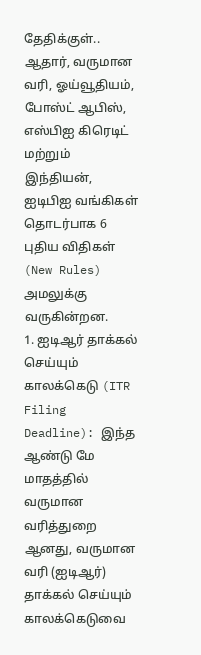தேதிக்குள்.. ஆதார், வருமான வரி, ஓய்வூதியம், போஸ்ட் ஆபிஸ், எஸ்பிஐ கிரெடிட் மற்றும் இந்தியன், ஐடிபிஐ வங்கிகள் தொடர்பாக 6 புதிய விதிகள் (New Rules) அமலுக்கு வருகின்றன.
1. ஐடிஆர் தாக்கல் செய்யும் காலக்கெடு (ITR Filing Deadline): இந்த ஆண்டு மே மாதத்தில் வருமான வரித்துறை ஆனது, வருமான வரி (ஐடிஆர்) தாக்கல் செய்யும் காலக்கெடுவை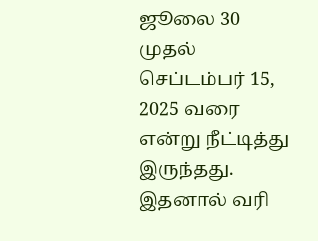ஜூலை 30 முதல் செப்டம்பர் 15, 2025 வரை என்று நீட்டித்து இருந்தது. இதனால் வரி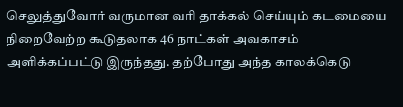செலுத்துவோர் வருமான வரி தாக்கல் செய்யும் கடமையை நிறைவேற்ற கூடுதலாக 46 நாட்கள் அவகாசம் அளிக்கப்பட்டு இருந்தது. தற்போது அந்த காலக்கெடு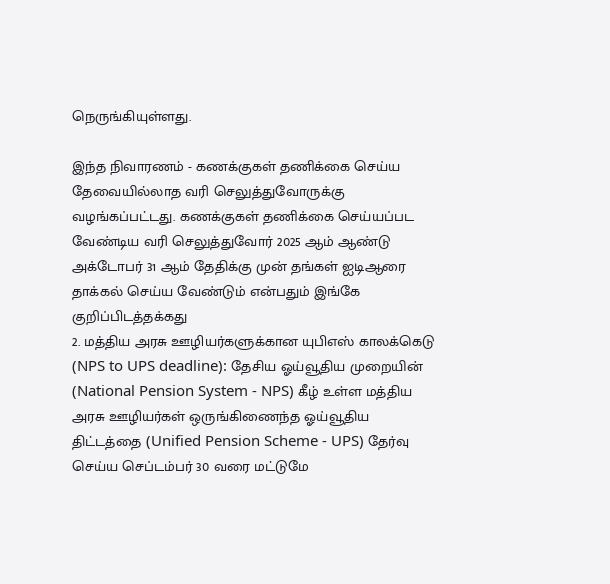நெருங்கியுள்ளது.

இந்த நிவாரணம் - கணக்குகள் தணிக்கை செய்ய தேவையில்லாத வரி செலுத்துவோருக்கு வழங்கப்பட்டது. கணக்குகள் தணிக்கை செய்யப்பட வேண்டிய வரி செலுத்துவோர் 2025 ஆம் ஆண்டு அக்டோபர் 31 ஆம் தேதிக்கு முன் தங்கள் ஐடிஆரை தாக்கல் செய்ய வேண்டும் என்பதும் இங்கே குறிப்பிடத்தக்கது
2. மத்திய அரசு ஊழியர்களுக்கான யுபிஎஸ் காலக்கெடு (NPS to UPS deadline): தேசிய ஓய்வூதிய முறையின் (National Pension System - NPS) கீழ் உள்ள மத்திய அரசு ஊழியர்கள் ஒருங்கிணைந்த ஓய்வூதிய திட்டத்தை (Unified Pension Scheme - UPS) தேர்வு செய்ய செப்டம்பர் 30 வரை மட்டுமே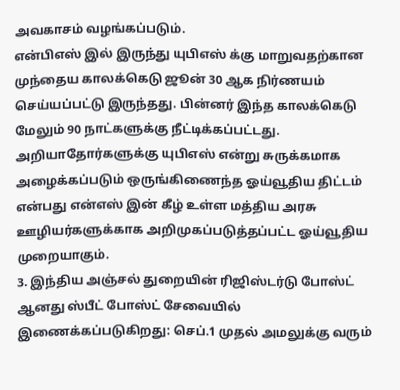அவகாசம் வழங்கப்படும்.
என்பிஎஸ் இல் இருந்து யுபிஎஸ் க்கு மாறுவதற்கான முந்தைய காலக்கெடு ஜூன் 30 ஆக நிர்ணயம் செய்யப்பட்டு இருந்தது. பின்னர் இந்த காலக்கெடு மேலும் 90 நாட்களுக்கு நீட்டிக்கப்பட்டது. அறியாதோர்களுக்கு யுபிஎஸ் என்று சுருக்கமாக அழைக்கப்படும் ஒருங்கிணைந்த ஓய்வூதிய திட்டம் என்பது என்எஸ் இன் கீழ் உள்ள மத்திய அரசு ஊழியர்களுக்காக அறிமுகப்படுத்தப்பட்ட ஓய்வூதிய முறையாகும்.
3. இந்திய அஞ்சல் துறையின் ரிஜிஸ்டர்டு போஸ்ட் ஆனது ஸ்பீட் போஸ்ட் சேவையில் இணைக்கப்படுகிறது: செப்.1 முதல் அமலுக்கு வரும்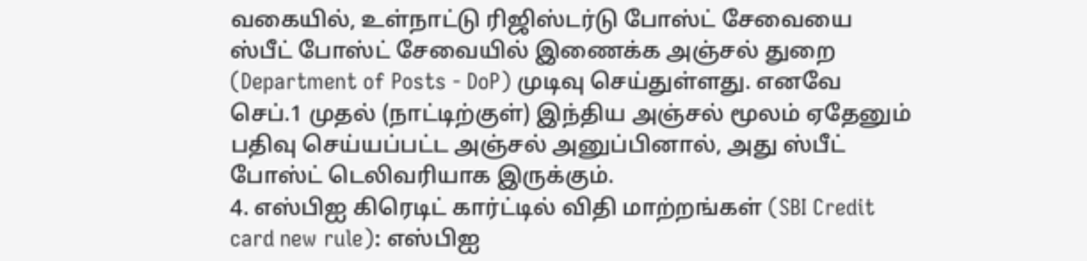வகையில், உள்நாட்டு ரிஜிஸ்டர்டு போஸ்ட் சேவையை ஸ்பீட் போஸ்ட் சேவையில் இணைக்க அஞ்சல் துறை (Department of Posts - DoP) முடிவு செய்துள்ளது. எனவே செப்.1 முதல் (நாட்டிற்குள்) இந்திய அஞ்சல் மூலம் ஏதேனும் பதிவு செய்யப்பட்ட அஞ்சல் அனுப்பினால், அது ஸ்பீட் போஸ்ட் டெலிவரியாக இருக்கும்.
4. எஸ்பிஐ கிரெடிட் கார்ட்டில் விதி மாற்றங்கள் (SBI Credit card new rule): எஸ்பிஐ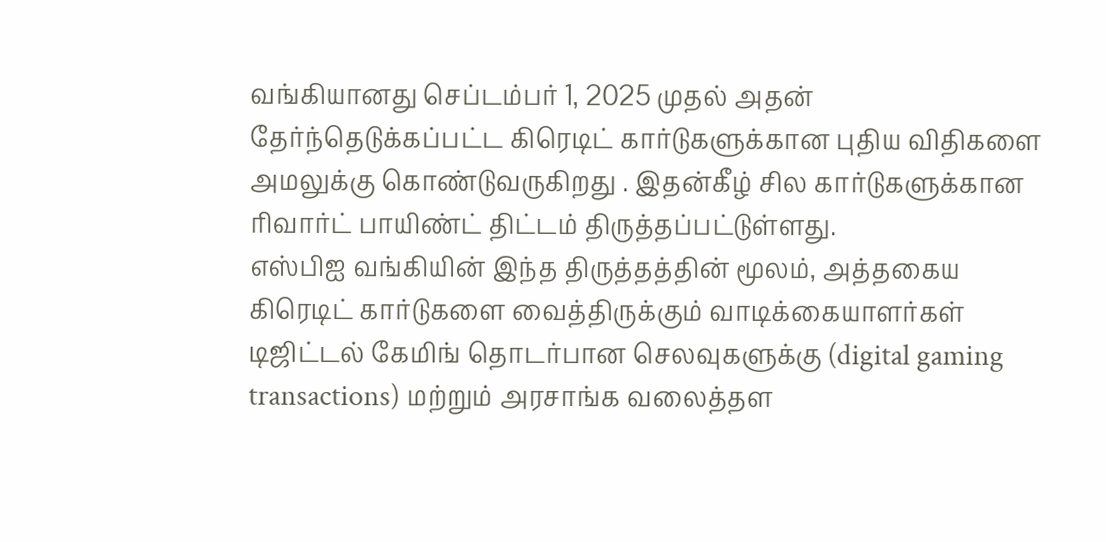வங்கியானது செப்டம்பர் 1, 2025 முதல் அதன் தேர்ந்தெடுக்கப்பட்ட கிரெடிட் கார்டுகளுக்கான புதிய விதிகளை அமலுக்கு கொண்டுவருகிறது . இதன்கீழ் சில கார்டுகளுக்கான ரிவார்ட் பாயிண்ட் திட்டம் திருத்தப்பட்டுள்ளது.
எஸ்பிஐ வங்கியின் இந்த திருத்தத்தின் மூலம், அத்தகைய கிரெடிட் கார்டுகளை வைத்திருக்கும் வாடிக்கையாளர்கள் டிஜிட்டல் கேமிங் தொடர்பான செலவுகளுக்கு (digital gaming transactions) மற்றும் அரசாங்க வலைத்தள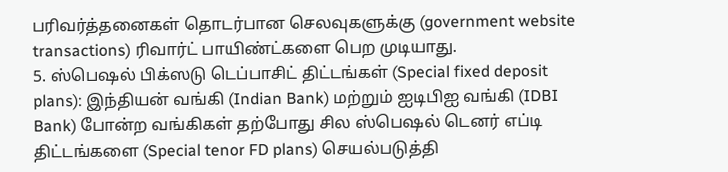பரிவர்த்தனைகள் தொடர்பான செலவுகளுக்கு (government website transactions) ரிவார்ட் பாயிண்ட்களை பெற முடியாது.
5. ஸ்பெஷல் பிக்ஸடு டெப்பாசிட் திட்டங்கள் (Special fixed deposit plans): இந்தியன் வங்கி (Indian Bank) மற்றும் ஐடிபிஐ வங்கி (IDBI Bank) போன்ற வங்கிகள் தற்போது சில ஸ்பெஷல் டெனர் எப்டி திட்டங்களை (Special tenor FD plans) செயல்படுத்தி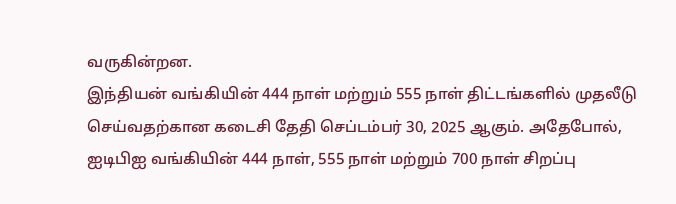வருகின்றன.
இந்தியன் வங்கியின் 444 நாள் மற்றும் 555 நாள் திட்டங்களில் முதலீடு செய்வதற்கான கடைசி தேதி செப்டம்பர் 30, 2025 ஆகும். அதேபோல், ஐடிபிஐ வங்கியின் 444 நாள், 555 நாள் மற்றும் 700 நாள் சிறப்பு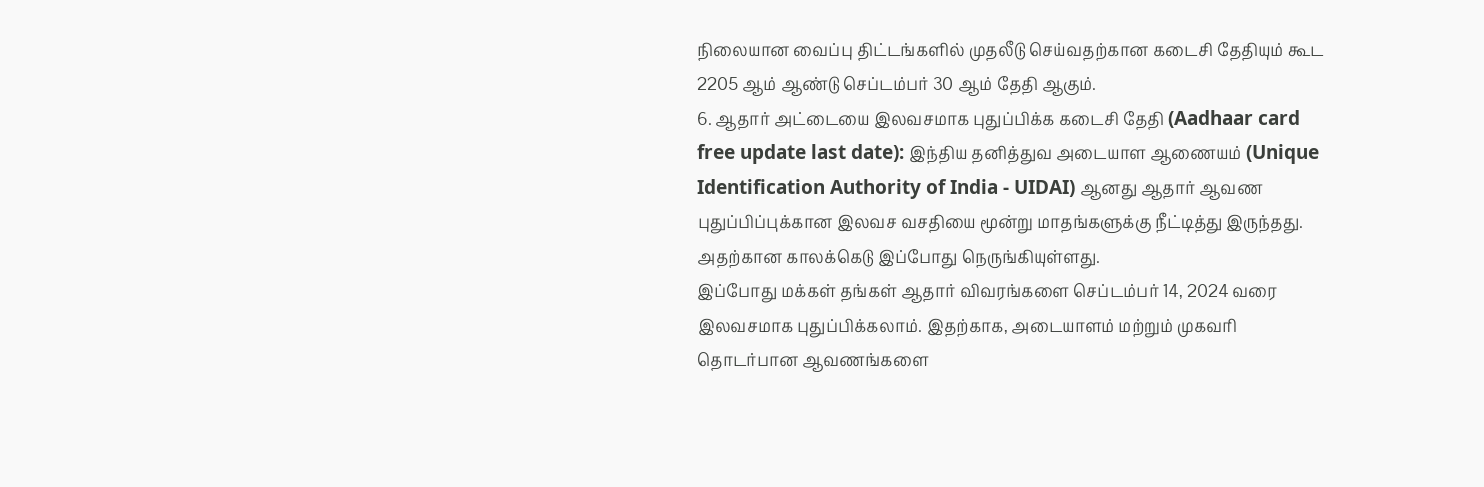நிலையான வைப்பு திட்டங்களில் முதலீடு செய்வதற்கான கடைசி தேதியும் கூட 2205 ஆம் ஆண்டு செப்டம்பர் 30 ஆம் தேதி ஆகும்.
6. ஆதார் அட்டையை இலவசமாக புதுப்பிக்க கடைசி தேதி (Aadhaar card free update last date): இந்திய தனித்துவ அடையாள ஆணையம் (Unique Identification Authority of India - UIDAI) ஆனது ஆதார் ஆவண புதுப்பிப்புக்கான இலவச வசதியை மூன்று மாதங்களுக்கு நீட்டித்து இருந்தது. அதற்கான காலக்கெடு இப்போது நெருங்கியுள்ளது.
இப்போது மக்கள் தங்கள் ஆதார் விவரங்களை செப்டம்பர் 14, 2024 வரை இலவசமாக புதுப்பிக்கலாம். இதற்காக, அடையாளம் மற்றும் முகவரி தொடர்பான ஆவணங்களை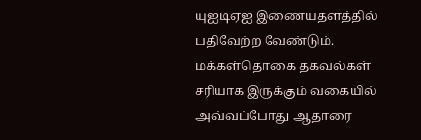யுஐடிஏஐ இணையதளத்தில் பதிவேற்ற வேண்டும். மக்கள்தொகை தகவல்கள் சரியாக இருக்கும் வகையில் அவ்வப்போது ஆதாரை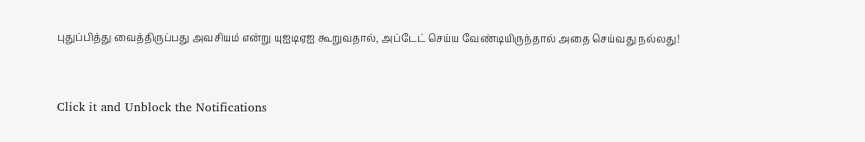புதுப்பித்து வைத்திருப்பது அவசியம் என்று யுஐடிஏஐ கூறுவதால், அப்டேட் செய்ய வேண்டியிருந்தால் அதை செய்வது நல்லது!


Click it and Unblock the Notifications